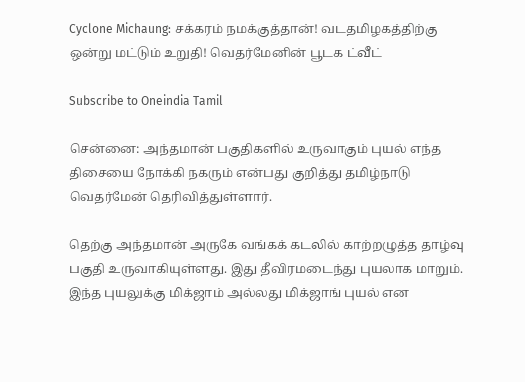Cyclone Michaung: சக்கரம் நமக்குத்தான்! வடதமிழகத்திற்கு ஒன்று மட்டும் உறுதி! வெதர்மேனின் பூடக ட்வீட்

Subscribe to Oneindia Tamil

சென்னை: அந்தமான் பகுதிகளில் உருவாகும் புயல் எந்த திசையை நோக்கி நகரும் என்பது குறித்து தமிழ்நாடு வெதர்மேன் தெரிவித்துள்ளார்.

தெற்கு அந்தமான் அருகே வங்கக் கடலில் காற்றழுத்த தாழ்வு பகுதி உருவாகியுள்ளது. இது தீவிரமடைந்து புயலாக மாறும். இந்த புயலுக்கு மிக்ஜாம் அல்லது மிக்ஜாங் புயல் என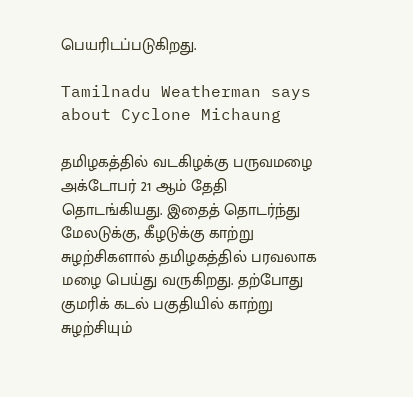பெயரிடப்படுகிறது.

Tamilnadu Weatherman says about Cyclone Michaung

தமிழகத்தில் வடகிழக்கு பருவமழை அக்டோபர் 21 ஆம் தேதி தொடங்கியது. இதைத் தொடர்ந்து மேலடுக்கு, கீழடுக்கு காற்று சுழற்சிகளால் தமிழகத்தில் பரவலாக மழை பெய்து வருகிறது. தற்போது குமரிக் கடல் பகுதியில் காற்று சுழற்சியும்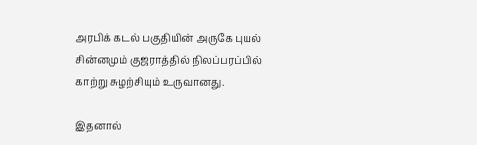அரபிக் கடல் பகுதியின் அருகே புயல் சின்னமும் குஜராத்தில் நிலப்பரப்பில் காற்று சுழற்சியும் உருவானது.

இதனால்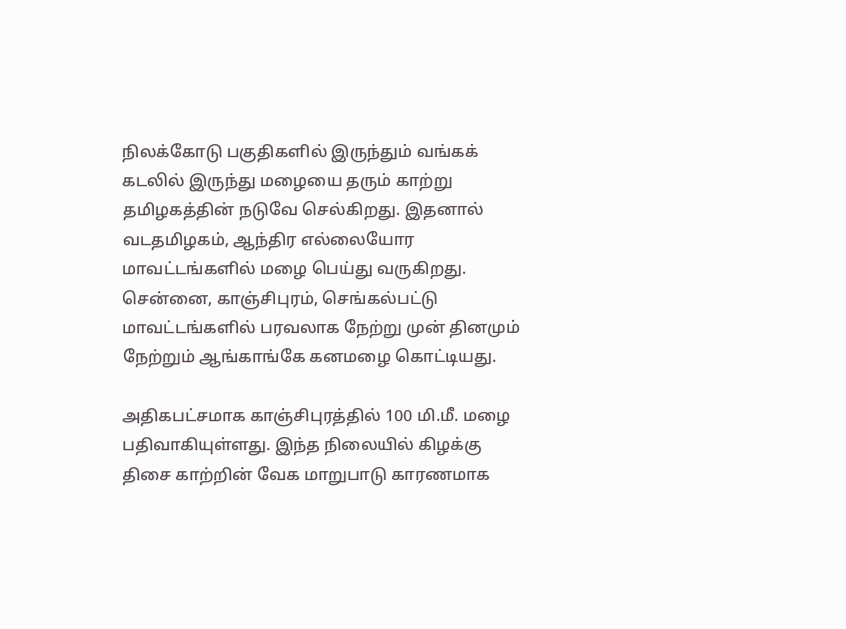நிலக்கோடு பகுதிகளில் இருந்தும் வங்கக் கடலில் இருந்து மழையை தரும் காற்று தமிழகத்தின் நடுவே செல்கிறது. இதனால் வடதமிழகம், ஆந்திர எல்லையோர மாவட்டங்களில் மழை பெய்து வருகிறது. சென்னை, காஞ்சிபுரம், செங்கல்பட்டு மாவட்டங்களில் பரவலாக நேற்று முன் தினமும் நேற்றும் ஆங்காங்கே கனமழை கொட்டியது.

அதிகபட்சமாக காஞ்சிபுரத்தில் 100 மி.மீ. மழை பதிவாகியுள்ளது. இந்த நிலையில் கிழக்கு திசை காற்றின் வேக மாறுபாடு காரணமாக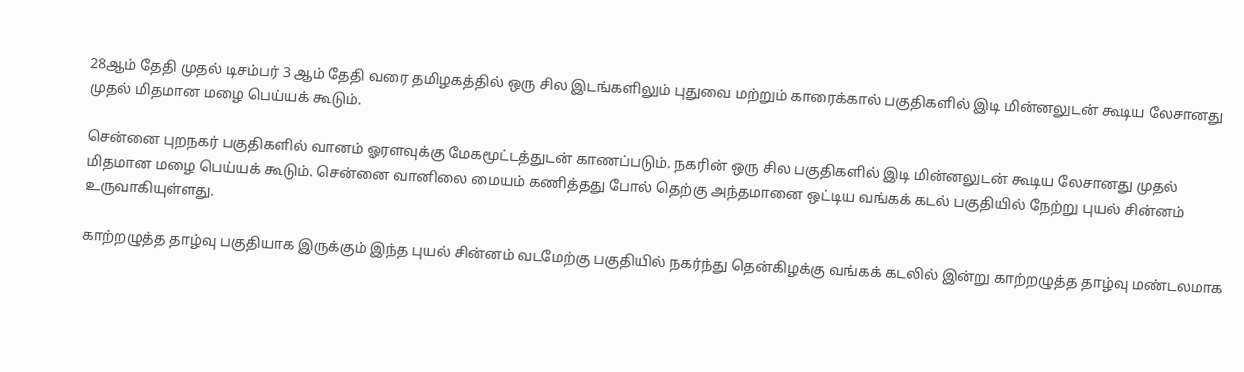28ஆம் தேதி முதல் டிசம்பர் 3 ஆம் தேதி வரை தமிழகத்தில் ஒரு சில இடங்களிலும் புதுவை மற்றும் காரைக்கால் பகுதிகளில் இடி மின்னலுடன் கூடிய லேசானது முதல் மிதமான மழை பெய்யக் கூடும்.

சென்னை புறநகர் பகுதிகளில் வானம் ஓரளவுக்கு மேகமூட்டத்துடன் காணப்படும். நகரின் ஒரு சில பகுதிகளில் இடி மின்னலுடன் கூடிய லேசானது முதல் மிதமான மழை பெய்யக் கூடும். சென்னை வானிலை மையம் கணித்தது போல் தெற்கு அந்தமானை ஒட்டிய வங்கக் கடல் பகுதியில் நேற்று புயல் சின்னம் உருவாகியுள்ளது.

காற்றழுத்த தாழ்வு பகுதியாக இருக்கும் இந்த புயல் சின்னம் வடமேற்கு பகுதியில் நகர்ந்து தென்கிழக்கு வங்கக் கடலில் இன்று காற்றழுத்த தாழ்வு மண்டலமாக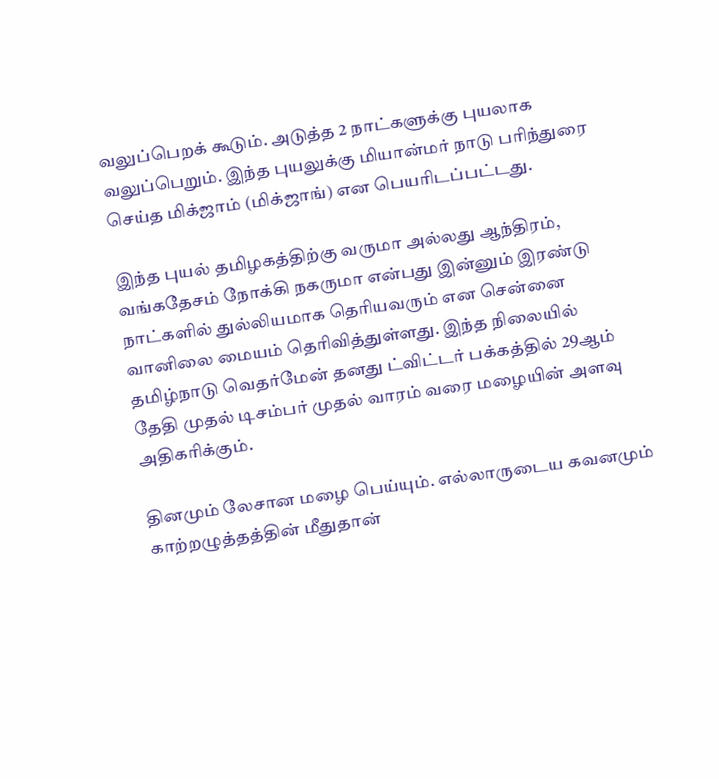வலுப்பெறக் கூடும். அடுத்த 2 நாட்களுக்கு புயலாக வலுப்பெறும். இந்த புயலுக்கு மியான்மர் நாடு பரிந்துரை செய்த மிக்ஜாம் (மிக்ஜாங்) என பெயரிடப்பட்டது.

இந்த புயல் தமிழகத்திற்கு வருமா அல்லது ஆந்திரம், வங்கதேசம் நோக்கி நகருமா என்பது இன்னும் இரண்டு நாட்களில் துல்லியமாக தெரியவரும் என சென்னை வானிலை மையம் தெரிவித்துள்ளது. இந்த நிலையில் தமிழ்நாடு வெதர்மேன் தனது ட்விட்டர் பக்கத்தில் 29ஆம் தேதி முதல் டிசம்பர் முதல் வாரம் வரை மழையின் அளவு அதிகரிக்கும்.

தினமும் லேசான மழை பெய்யும். எல்லாருடைய கவனமும் காற்றழுத்தத்தின் மீதுதான்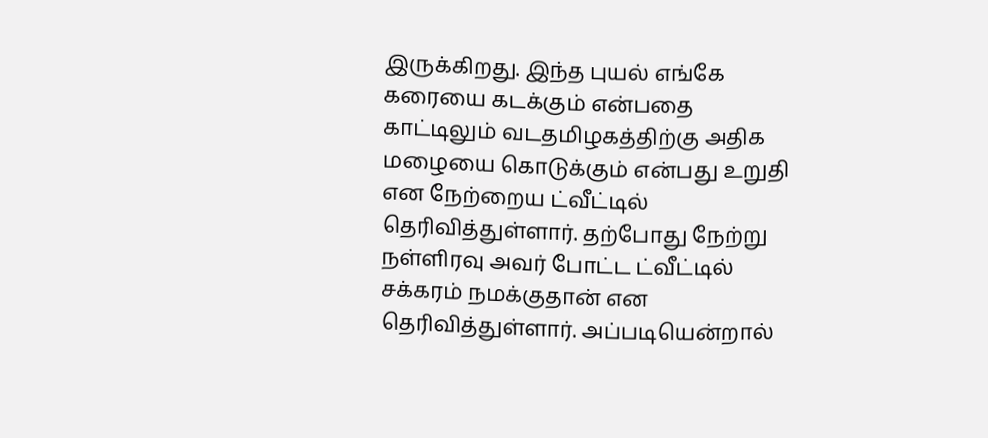இருக்கிறது. இந்த புயல் எங்கே கரையை கடக்கும் என்பதை காட்டிலும் வடதமிழகத்திற்கு அதிக மழையை கொடுக்கும் என்பது உறுதி என நேற்றைய ட்வீட்டில் தெரிவித்துள்ளார். தற்போது நேற்று நள்ளிரவு அவர் போட்ட ட்வீட்டில் சக்கரம் நமக்குதான் என தெரிவித்துள்ளார். அப்படியென்றால்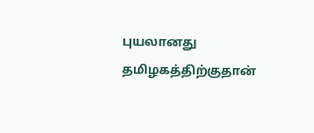புயலானது தமிழகத்திற்குதான்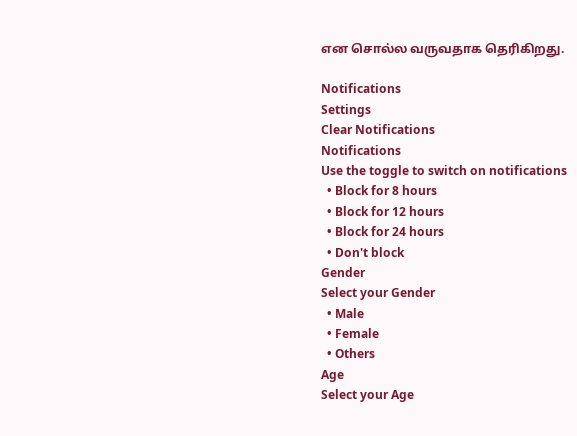என சொல்ல வருவதாக தெரிகிறது.

Notifications
Settings
Clear Notifications
Notifications
Use the toggle to switch on notifications
  • Block for 8 hours
  • Block for 12 hours
  • Block for 24 hours
  • Don't block
Gender
Select your Gender
  • Male
  • Female
  • Others
Age
Select your Age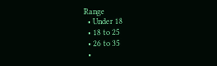Range
  • Under 18
  • 18 to 25
  • 26 to 35
  •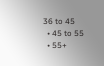36 to 45
  • 45 to 55
  • 55+